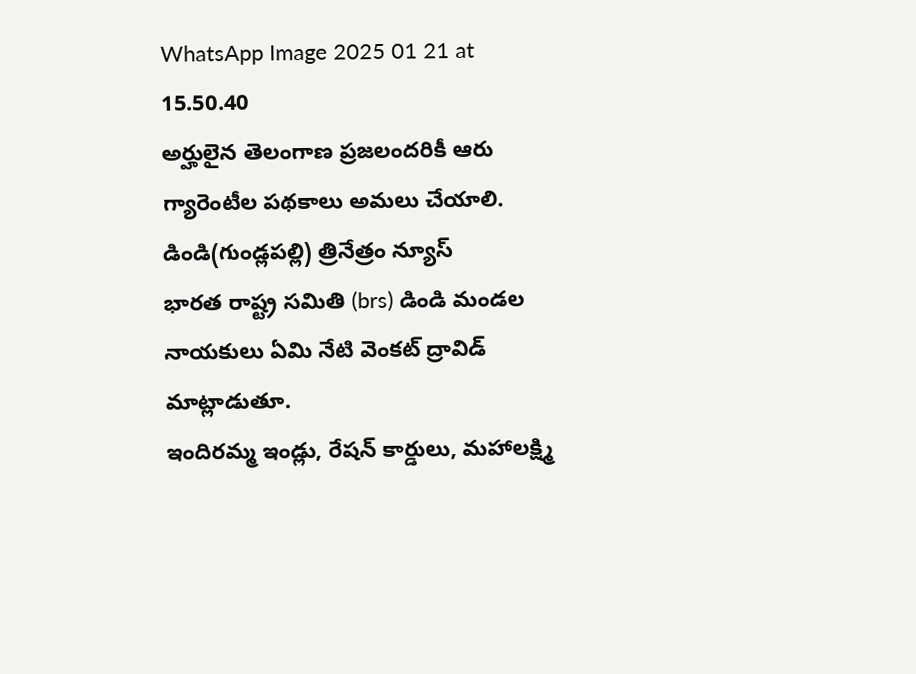WhatsApp Image 2025 01 21 at 15.50.40
అర్హులైన తెలంగాణ ప్రజలందరికీ ఆరు గ్యారెంటీల పథకాలు అమలు చేయాలి.
డిండి(గుండ్లపల్లి) త్రినేత్రం న్యూస్
భారత రాష్ట్ర సమితి (brs) డిండి మండల నాయకులు ఏమి నేటి వెంకట్ ద్రావిడ్ మాట్లాడుతూ.
ఇందిరమ్మ ఇండ్లు, రేషన్ కార్డులు, మహాలక్ష్మి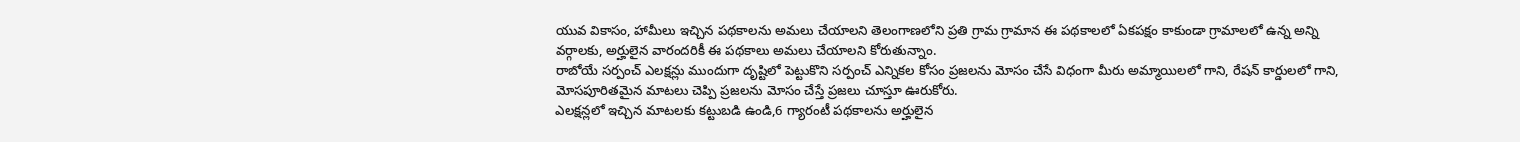యువ వికాసం, హామీలు ఇచ్చిన పథకాలను అమలు చేయాలని తెలంగాణలోని ప్రతి గ్రామ గ్రామాన ఈ పథకాలలో ఏకపక్షం కాకుండా గ్రామాలలో ఉన్న అన్ని వర్గాలకు, అర్హులైన వారందరికీ ఈ పథకాలు అమలు చేయాలని కోరుతున్నాం.
రాబోయే సర్పంచ్ ఎలక్షన్లు ముందుగా దృష్టిలో పెట్టుకొని సర్పంచ్ ఎన్నికల కోసం ప్రజలను మోసం చేసే విధంగా మీరు అమ్మాయిలలో గాని, రేషన్ కార్డులలో గాని, మోసపూరితమైన మాటలు చెప్పి ప్రజలను మోసం చేస్తే ప్రజలు చూస్తూ ఊరుకోరు.
ఎలక్షన్లలో ఇచ్చిన మాటలకు కట్టుబడి ఉండి,6 గ్యారంటీ పథకాలను అర్హులైన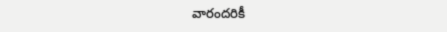వారందరికీ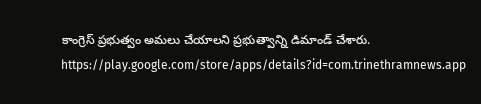కాంగ్రెస్ ప్రభుత్వం అమలు చేయాలని ప్రభుత్వాన్ని డిమాండ్ చేశారు.
https://play.google.com/store/apps/details?id=com.trinethramnews.app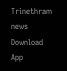Trinethram news
Download App